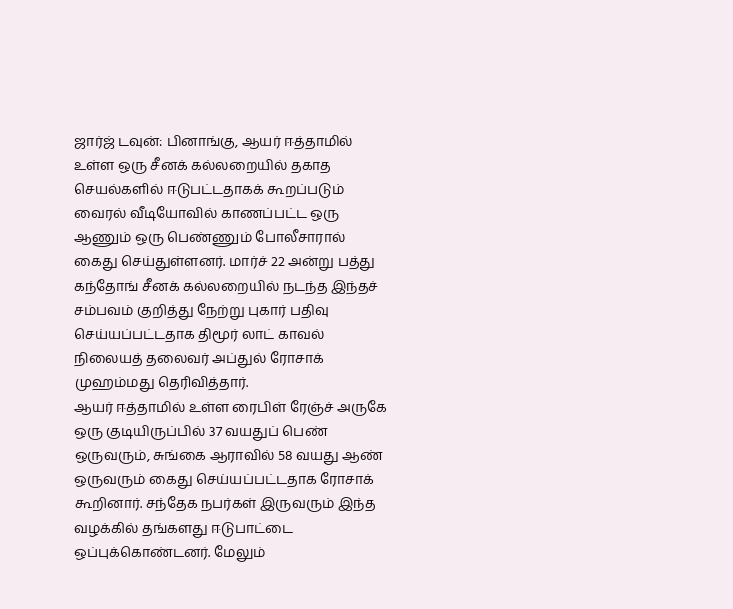ஜார்ஜ் டவுன்: பினாங்கு, ஆயர் ஈத்தாமில் உள்ள ஒரு சீனக் கல்லறையில் தகாத செயல்களில் ஈடுபட்டதாகக் கூறப்படும் வைரல் வீடியோவில் காணப்பட்ட ஒரு ஆணும் ஒரு பெண்ணும் போலீசாரால் கைது செய்துள்ளனர். மார்ச் 22 அன்று பத்து கந்தோங் சீனக் கல்லறையில் நடந்த இந்தச் சம்பவம் குறித்து நேற்று புகார் பதிவு செய்யப்பட்டதாக திமூர் லாட் காவல் நிலையத் தலைவர் அப்துல் ரோசாக் முஹம்மது தெரிவித்தார்.
ஆயர் ஈத்தாமில் உள்ள ரைபிள் ரேஞ்ச் அருகே ஒரு குடியிருப்பில் 37 வயதுப் பெண் ஒருவரும், சுங்கை ஆராவில் 58 வயது ஆண் ஒருவரும் கைது செய்யப்பட்டதாக ரோசாக் கூறினார். சந்தேக நபர்கள் இருவரும் இந்த வழக்கில் தங்களது ஈடுபாட்டை ஒப்புக்கொண்டனர். மேலும்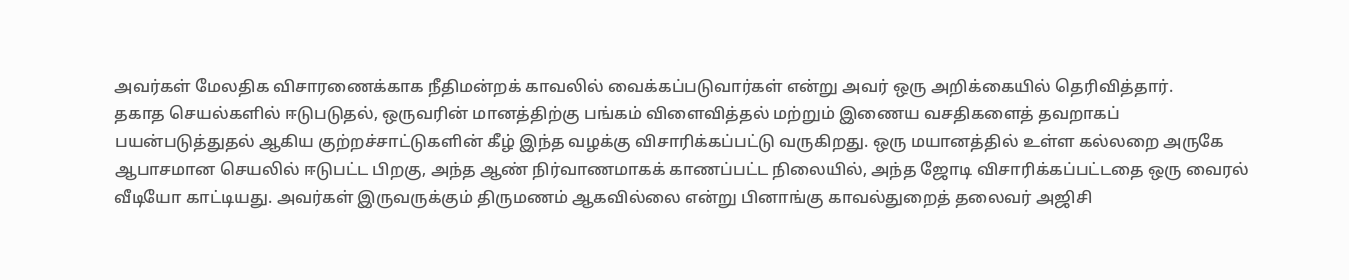அவர்கள் மேலதிக விசாரணைக்காக நீதிமன்றக் காவலில் வைக்கப்படுவார்கள் என்று அவர் ஒரு அறிக்கையில் தெரிவித்தார்.
தகாத செயல்களில் ஈடுபடுதல், ஒருவரின் மானத்திற்கு பங்கம் விளைவித்தல் மற்றும் இணைய வசதிகளைத் தவறாகப் பயன்படுத்துதல் ஆகிய குற்றச்சாட்டுகளின் கீழ் இந்த வழக்கு விசாரிக்கப்பட்டு வருகிறது. ஒரு மயானத்தில் உள்ள கல்லறை அருகே ஆபாசமான செயலில் ஈடுபட்ட பிறகு, அந்த ஆண் நிர்வாணமாகக் காணப்பட்ட நிலையில், அந்த ஜோடி விசாரிக்கப்பட்டதை ஒரு வைரல் வீடியோ காட்டியது. அவர்கள் இருவருக்கும் திருமணம் ஆகவில்லை என்று பினாங்கு காவல்துறைத் தலைவர் அஜிசி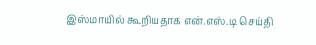இஸ்மாயில் கூறியதாக என்.எஸ்.டி செய்தி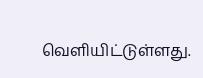வெளியிட்டுள்ளது.